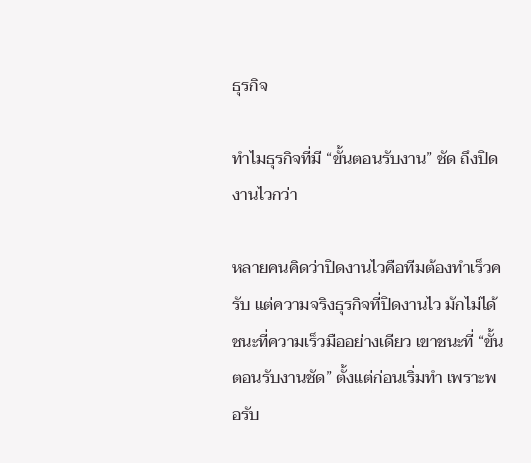ธุรกิจ

ทำไมธุรกิจที่มี “ขั้นตอนรับงาน” ชัด ถึงปิดงานไวกว่า

หลายคนคิดว่าปิดงานไวคือทีมต้องทำเร็วครับ แต่ความจริงธุรกิจที่ปิดงานไว มักไม่ได้ชนะที่ความเร็วมืออย่างเดียว เขาชนะที่ “ขั้นตอนรับงานชัด” ตั้งแต่ก่อนเริ่มทำ เพราะพอรับ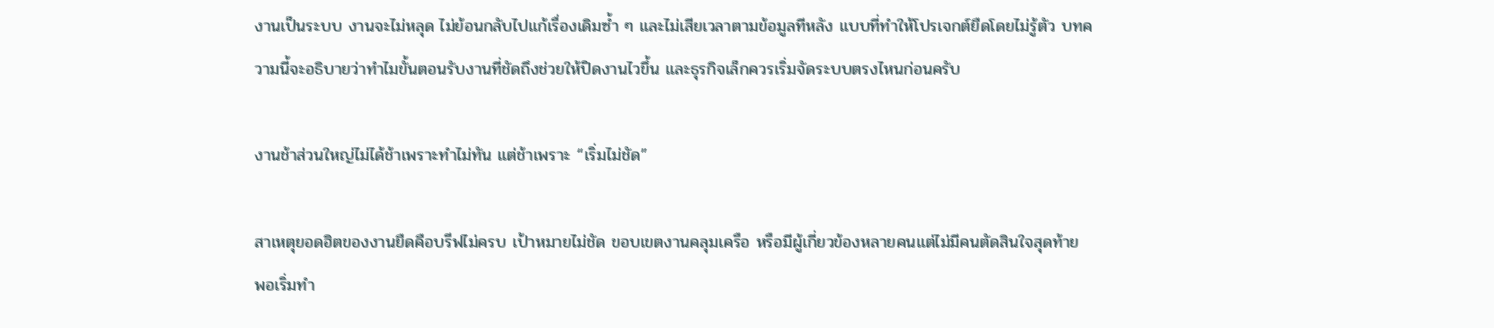งานเป็นระบบ งานจะไม่หลุด ไม่ย้อนกลับไปแก้เรื่องเดิมซ้ำ ๆ และไม่เสียเวลาตามข้อมูลทีหลัง แบบที่ทำให้โปรเจกต์ยืดโดยไม่รู้ตัว บทความนี้จะอธิบายว่าทำไมขั้นตอนรับงานที่ชัดถึงช่วยให้ปิดงานไวขึ้น และธุรกิจเล็กควรเริ่มจัดระบบตรงไหนก่อนครับ

งานช้าส่วนใหญ่ไม่ได้ช้าเพราะทำไม่ทัน แต่ช้าเพราะ “เริ่มไม่ชัด”

สาเหตุยอดฮิตของงานยืดคือบรีฟไม่ครบ เป้าหมายไม่ชัด ขอบเขตงานคลุมเครือ หรือมีผู้เกี่ยวข้องหลายคนแต่ไม่มีคนตัดสินใจสุดท้าย พอเริ่มทำ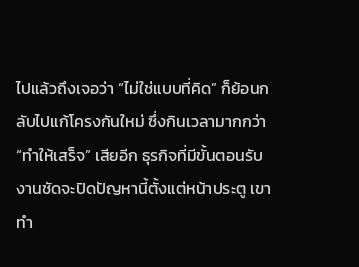ไปแล้วถึงเจอว่า “ไม่ใช่แบบที่คิด” ก็ย้อนกลับไปแก้โครงกันใหม่ ซึ่งกินเวลามากกว่า “ทำให้เสร็จ” เสียอีก ธุรกิจที่มีขั้นตอนรับงานชัดจะปิดปัญหานี้ตั้งแต่หน้าประตู เขาทำ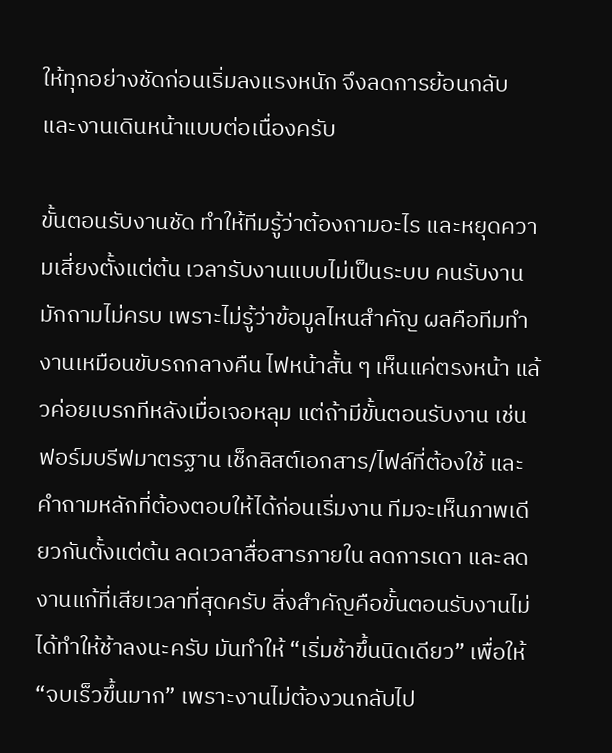ให้ทุกอย่างชัดก่อนเริ่มลงแรงหนัก จึงลดการย้อนกลับ และงานเดินหน้าแบบต่อเนื่องครับ

ขั้นตอนรับงานชัด ทำให้ทีมรู้ว่าต้องถามอะไร และหยุดความเสี่ยงตั้งแต่ต้น เวลารับงานแบบไม่เป็นระบบ คนรับงานมักถามไม่ครบ เพราะไม่รู้ว่าข้อมูลไหนสำคัญ ผลคือทีมทำงานเหมือนขับรถกลางคืน ไฟหน้าสั้น ๆ เห็นแค่ตรงหน้า แล้วค่อยเบรกทีหลังเมื่อเจอหลุม แต่ถ้ามีขั้นตอนรับงาน เช่น ฟอร์มบรีฟมาตรฐาน เช็กลิสต์เอกสาร/ไฟล์ที่ต้องใช้ และคำถามหลักที่ต้องตอบให้ได้ก่อนเริ่มงาน ทีมจะเห็นภาพเดียวกันตั้งแต่ต้น ลดเวลาสื่อสารภายใน ลดการเดา และลดงานแก้ที่เสียเวลาที่สุดครับ สิ่งสำคัญคือขั้นตอนรับงานไม่ได้ทำให้ช้าลงนะครับ มันทำให้ “เริ่มช้าขึ้นนิดเดียว” เพื่อให้ “จบเร็วขึ้นมาก” เพราะงานไม่ต้องวนกลับไป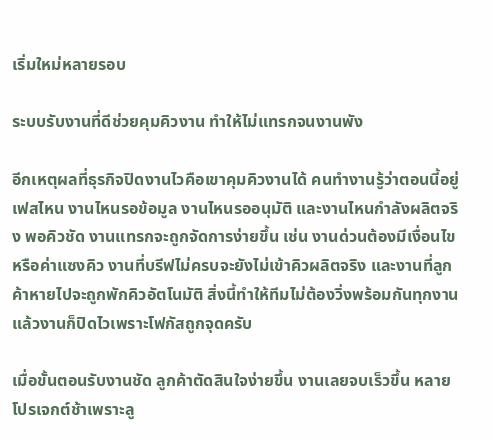เริ่มใหม่หลายรอบ

ระบบรับงานที่ดีช่วยคุมคิวงาน ทำให้ไม่แทรกจนงานพัง

อีกเหตุผลที่ธุรกิจปิดงานไวคือเขาคุมคิวงานได้ คนทำงานรู้ว่าตอนนี้อยู่เฟสไหน งานไหนรอข้อมูล งานไหนรออนุมัติ และงานไหนกำลังผลิตจริง พอคิวชัด งานแทรกจะถูกจัดการง่ายขึ้น เช่น งานด่วนต้องมีเงื่อนไขหรือค่าแซงคิว งานที่บรีฟไม่ครบจะยังไม่เข้าคิวผลิตจริง และงานที่ลูกค้าหายไปจะถูกพักคิวอัตโนมัติ สิ่งนี้ทำให้ทีมไม่ต้องวิ่งพร้อมกันทุกงาน แล้วงานก็ปิดไวเพราะโฟกัสถูกจุดครับ

เมื่อขั้นตอนรับงานชัด ลูกค้าตัดสินใจง่ายขึ้น งานเลยจบเร็วขึ้น หลายโปรเจกต์ช้าเพราะลู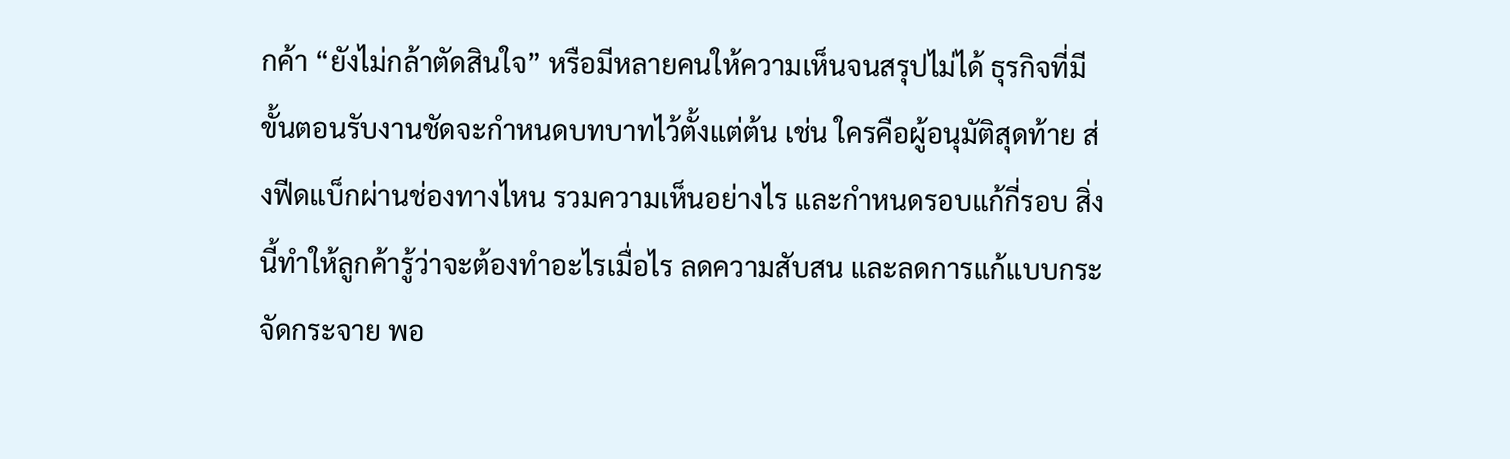กค้า “ยังไม่กล้าตัดสินใจ” หรือมีหลายคนให้ความเห็นจนสรุปไม่ได้ ธุรกิจที่มีขั้นตอนรับงานชัดจะกำหนดบทบาทไว้ตั้งแต่ต้น เช่น ใครคือผู้อนุมัติสุดท้าย ส่งฟีดแบ็กผ่านช่องทางไหน รวมความเห็นอย่างไร และกำหนดรอบแก้กี่รอบ สิ่งนี้ทำให้ลูกค้ารู้ว่าจะต้องทำอะไรเมื่อไร ลดความสับสน และลดการแก้แบบกระจัดกระจาย พอ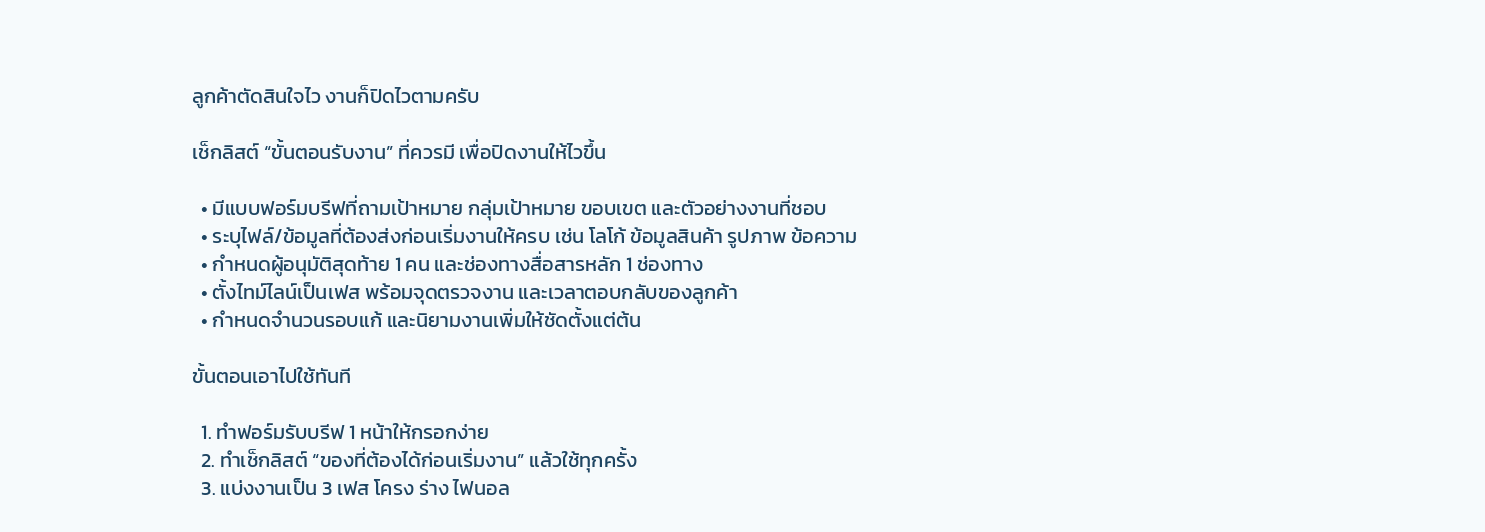ลูกค้าตัดสินใจไว งานก็ปิดไวตามครับ

เช็กลิสต์ “ขั้นตอนรับงาน” ที่ควรมี เพื่อปิดงานให้ไวขึ้น

  • มีแบบฟอร์มบรีฟที่ถามเป้าหมาย กลุ่มเป้าหมาย ขอบเขต และตัวอย่างงานที่ชอบ
  • ระบุไฟล์/ข้อมูลที่ต้องส่งก่อนเริ่มงานให้ครบ เช่น โลโก้ ข้อมูลสินค้า รูปภาพ ข้อความ
  • กำหนดผู้อนุมัติสุดท้าย 1 คน และช่องทางสื่อสารหลัก 1 ช่องทาง
  • ตั้งไทม์ไลน์เป็นเฟส พร้อมจุดตรวจงาน และเวลาตอบกลับของลูกค้า
  • กำหนดจำนวนรอบแก้ และนิยามงานเพิ่มให้ชัดตั้งแต่ต้น

ขั้นตอนเอาไปใช้ทันที

  1. ทำฟอร์มรับบรีฟ 1 หน้าให้กรอกง่าย
  2. ทำเช็กลิสต์ “ของที่ต้องได้ก่อนเริ่มงาน” แล้วใช้ทุกครั้ง
  3. แบ่งงานเป็น 3 เฟส โครง ร่าง ไฟนอล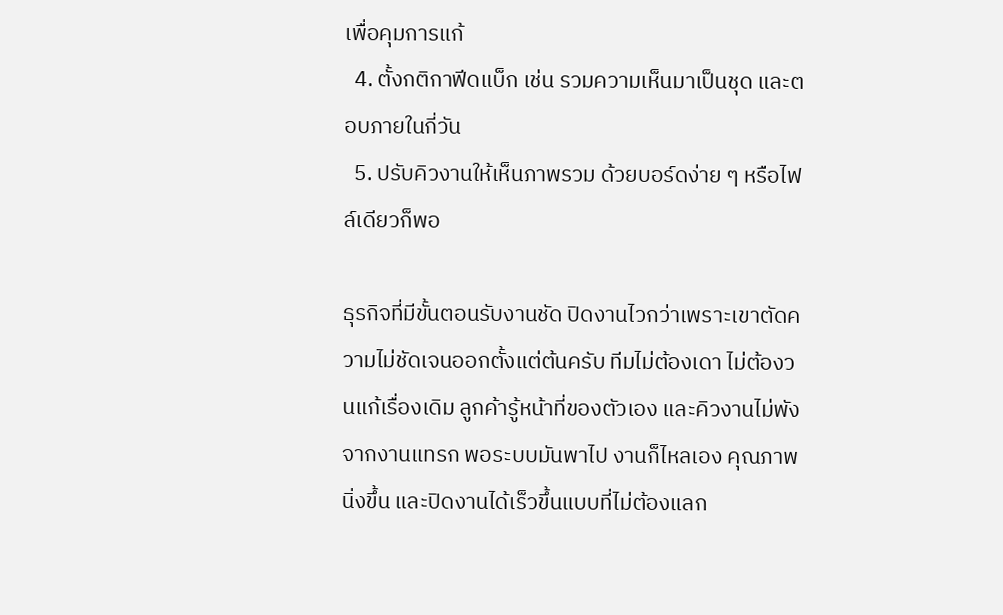เพื่อคุมการแก้
  4. ตั้งกติกาฟีดแบ็ก เช่น รวมความเห็นมาเป็นชุด และตอบภายในกี่วัน
  5. ปรับคิวงานให้เห็นภาพรวม ด้วยบอร์ดง่าย ๆ หรือไฟล์เดียวก็พอ

ธุรกิจที่มีขั้นตอนรับงานชัด ปิดงานไวกว่าเพราะเขาตัดความไม่ชัดเจนออกตั้งแต่ต้นครับ ทีมไม่ต้องเดา ไม่ต้องวนแก้เรื่องเดิม ลูกค้ารู้หน้าที่ของตัวเอง และคิวงานไม่พังจากงานแทรก พอระบบมันพาไป งานก็ไหลเอง คุณภาพนิ่งขึ้น และปิดงานได้เร็วขึ้นแบบที่ไม่ต้องแลก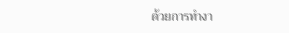ด้วยการทำงา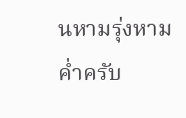นหามรุ่งหามค่ำครับ